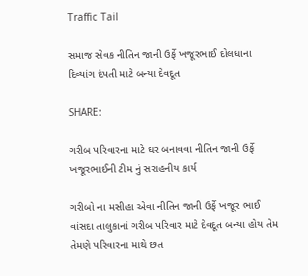Traffic Tail

સમાજ સેવક નીતિન જાની ઉર્ફે ખજૂરભાઈ દોલધાના દિવ્યાંગ દંપતી માટે બન્યા દેવદૂત

SHARE:

ગરીબ પરિવારના માટે ઘર બનાવવા નીતિન જાની ઉર્ફે ખજૂરભાઈની ટીમ નું સરાહનીય કાર્ય

ગરીબો ના મસીહા એવા નીતિન જાની ઉર્ફે ખજૂર ભાઈ વાંસદા તાલુકાનાં ગરીબ પરિવાર માટે દેવદૂત બન્યા હોય તેમ તેમણે પરિવારના માથે છત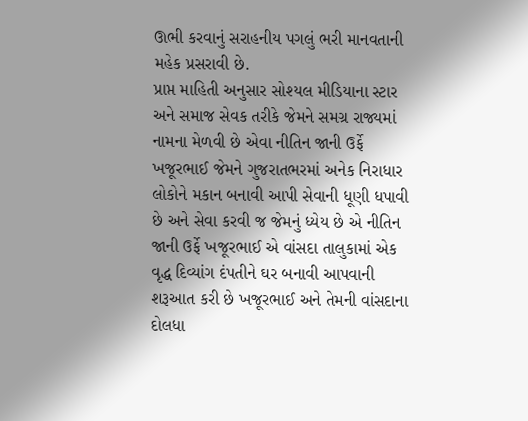ઊભી કરવાનું સરાહનીય પગલું ભરી માનવતાની મહેક પ્રસરાવી છે.
પ્રાપ્ત માહિતી અનુસાર સોશ્યલ મીડિયાના સ્ટાર અને સમાજ સેવક તરીકે જેમને સમગ્ર રાજ્યમાં નામના મેળવી છે એવા નીતિન જાની ઉર્ફે ખજૂરભાઈ જેમને ગુજરાતભરમાં અનેક નિરાધાર લોકોને મકાન બનાવી આપી સેવાની ધૂણી ધપાવી છે અને સેવા કરવી જ જેમનું ધ્યેય છે એ નીતિન જાની ઉર્ફે ખજૂરભાઈ એ વાંસદા તાલુકામાં એક વૃદ્ધ દિવ્યાંગ દંપતીને ઘર બનાવી આપવાની શરૂઆત કરી છે ખજૂરભાઈ અને તેમની વાંસદાના દોલધા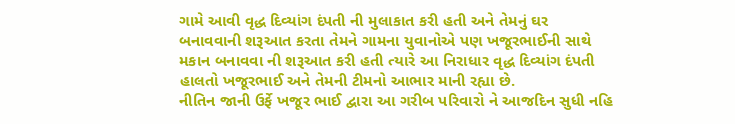ગામે આવી વૃદ્ધ દિવ્યાંગ દંપતી ની મુલાકાત કરી હતી અને તેમનું ઘર બનાવવાની શરૂઆત કરતા તેમને ગામના યુવાનોએ પણ ખજૂરભાઈની સાથે મકાન બનાવવા ની શરૂઆત કરી હતી ત્યારે આ નિરાધાર વૃદ્ધ દિવ્યાંગ દંપતી હાલતો ખજૂરભાઈ અને તેમની ટીમનો આભાર માની રહ્યા છે.
નીતિન જાની ઉર્ફે ખજૂર ભાઈ દ્વારા આ ગરીબ પરિવારો ને આજદિન સુધી નહિ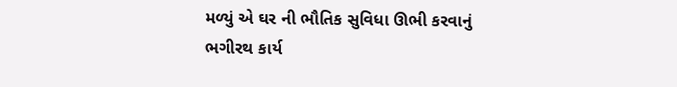મળ્યું એ ઘર ની ભૌતિક સુવિધા ઊભી કરવાનું ભગીરથ કાર્ય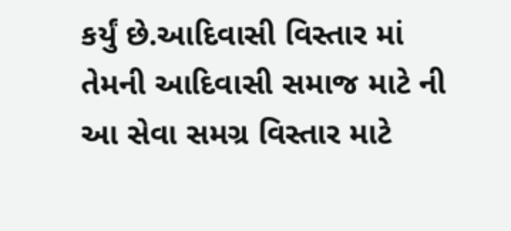કર્યું છે.આદિવાસી વિસ્તાર માં તેમની આદિવાસી સમાજ માટે ની આ સેવા સમગ્ર વિસ્તાર માટે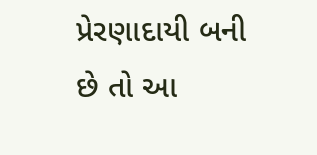પ્રેરણાદાયી બની છે તો આ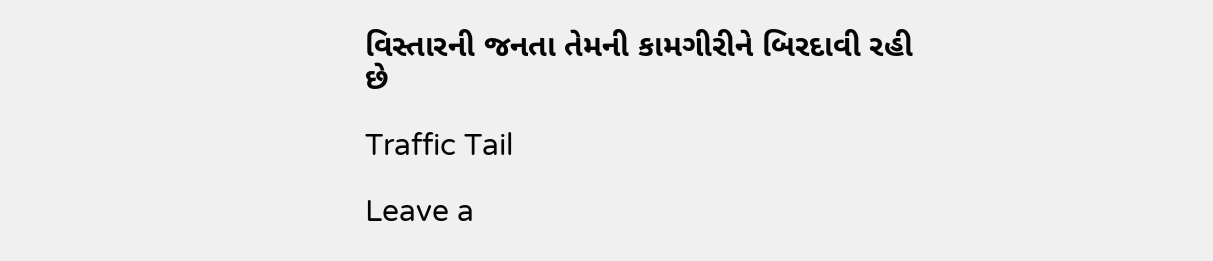વિસ્તારની જનતા તેમની કામગીરીને બિરદાવી રહી છે

Traffic Tail

Leave a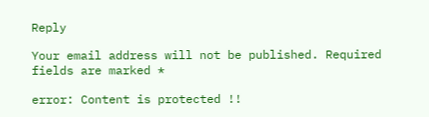Reply

Your email address will not be published. Required fields are marked *

error: Content is protected !!